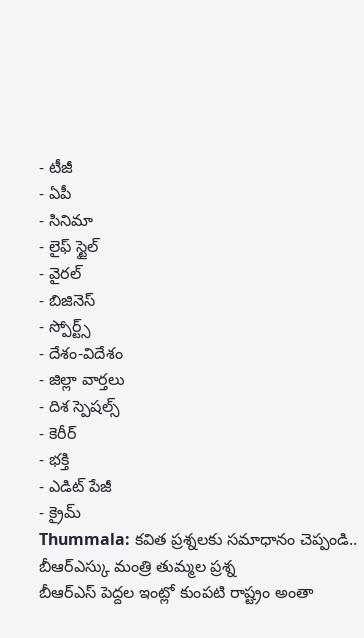- టీజీ
- ఏపీ
- సినిమా
- లైఫ్ స్టైల్
- వైరల్
- బిజినెస్
- స్పోర్ట్స్
- దేశం-విదేశం
- జిల్లా వార్తలు
- దిశ స్పెషల్స్
- కెరీర్
- భక్తి
- ఎడిట్ పేజీ
- క్రైమ్
Thummala: కవిత ప్రశ్నలకు సమాధానం చెప్పండి.. బీఆర్ఎస్కు మంత్రి తుమ్మల ప్రశ్న
బీఆర్ఎస్ పెద్దల ఇంట్లో కుంపటి రాష్ట్రం అంతా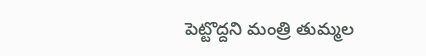పెట్టొద్దని మంత్రి తుమ్మల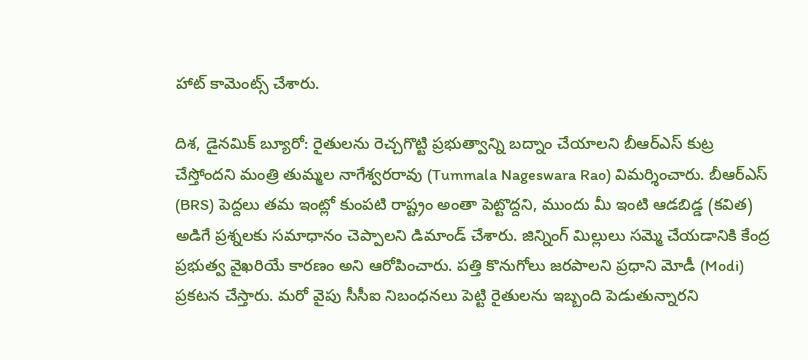హాట్ కామెంట్స్ చేశారు.

దిశ, డైనమిక్ బ్యూరో: రైతులను రెచ్చగొట్టి ప్రభుత్వాన్ని బద్నాం చేయాలని బీఆర్ఎస్ కుట్ర చేస్తోందని మంత్రి తుమ్మల నాగేశ్వరరావు (Tummala Nageswara Rao) విమర్శించారు. బీఆర్ఎస్ (BRS) పెద్దలు తమ ఇంట్లో కుంపటి రాష్ట్రం అంతా పెట్టొద్దని, ముందు మీ ఇంటి ఆడబిడ్డ (కవిత) అడిగే ప్రశ్నలకు సమాధానం చెప్పాలని డిమాండ్ చేశారు. జిన్నింగ్ మిల్లులు సమ్మె చేయడానికి కేంద్ర ప్రభుత్వ వైఖరియే కారణం అని ఆరోపించారు. పత్తి కొనుగోలు జరపాలని ప్రధాని మోడీ (Modi) ప్రకటన చేస్తారు. మరో వైపు సీసీఐ నిబంధనలు పెట్టి రైతులను ఇబ్బంది పెడుతున్నారని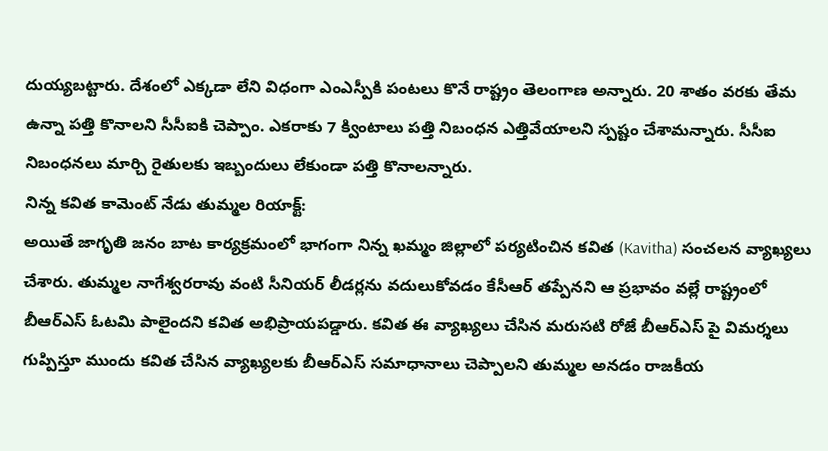దుయ్యబట్టారు. దేశంలో ఎక్కడా లేని విధంగా ఎంఎస్పీకి పంటలు కొనే రాష్ట్రం తెలంగాణ అన్నారు. 20 శాతం వరకు తేమ ఉన్నా పత్తి కొనాలని సీసీఐకి చెప్పాం. ఎకరాకు 7 క్వింటాలు పత్తి నిబంధన ఎత్తివేయాలని స్పష్టం చేశామన్నారు. సీసీఐ నిబంధనలు మార్చి రైతులకు ఇబ్బందులు లేకుండా పత్తి కొనాలన్నారు.
నిన్న కవిత కామెంట్ నేడు తుమ్మల రియాక్ట్:
అయితే జాగృతి జనం బాట కార్యక్రమంలో భాగంగా నిన్న ఖమ్మం జిల్లాలో పర్యటించిన కవిత (Kavitha) సంచలన వ్యాఖ్యలు చేశారు. తుమ్మల నాగేశ్వరరావు వంటి సీనియర్ లీడర్లను వదులుకోవడం కేసీఆర్ తప్పేనని ఆ ప్రభావం వల్లే రాష్ట్రంలో బీఆర్ఎస్ ఓటమి పాలైందని కవిత అభిప్రాయపడ్డారు. కవిత ఈ వ్యాఖ్యలు చేసిన మరుసటి రోజే బీఆర్ఎస్ పై విమర్శలు గుప్పిస్తూ ముందు కవిత చేసిన వ్యాఖ్యలకు బీఆర్ఎస్ సమాధానాలు చెప్పాలని తుమ్మల అనడం రాజకీయ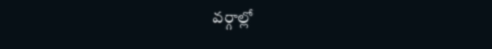వర్గాల్లో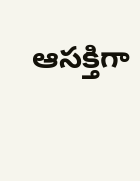ఆసక్తిగా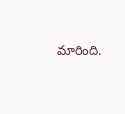మారింది.